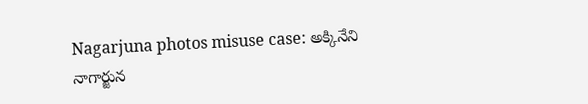Nagarjuna photos misuse case: అక్కినేని నాగార్జున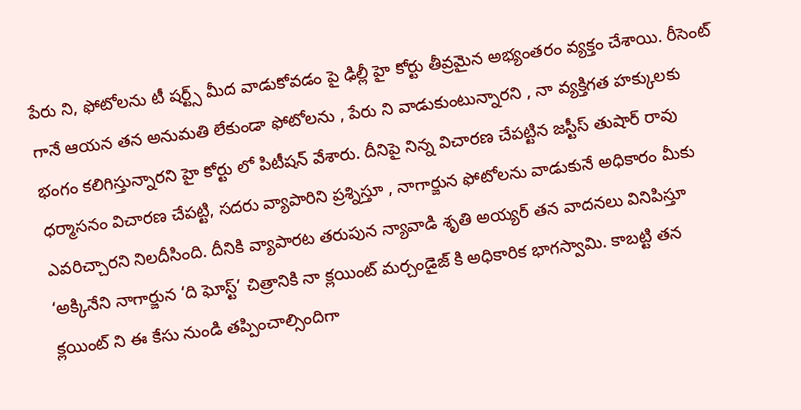పేరు ని, ఫోటోలను టీ షర్ట్స్ మీద వాడుకోవడం పై ఢిల్లీ హై కోర్టు తీవ్రమైన అభ్యంతరం వ్యక్తం చేశాయి. రీసెంట్ గానే ఆయన తన అనుమతి లేకుండా ఫోటోలను , పేరు ని వాడుకుంటున్నారని , నా వ్యక్తిగత హక్కులకు భంగం కలిగిస్తున్నారని హై కోర్టు లో పిటీషన్ వేశారు. దీనిపై నిన్న విచారణ చేపట్టిన జస్టీస్ తుషార్ రావు ధర్మాసనం విచారణ చేపట్టి, సదరు వ్యాపారిని ప్రశ్నిస్తూ , నాగార్జున ఫోటోలను వాడుకునే అధికారం మీకు ఎవరిచ్చారని నిలదీసింది. దీనికి వ్యాపారట తరుపున న్యావాడి శృతి అయ్యర్ తన వాదనలు వినిపిస్తూ ‘అక్కినేని నాగార్జున ‘ది ఘోస్ట్’ చిత్రానికి నా క్లయింట్ మర్చండైజ్ కి అధికారిక భాగస్వామి. కాబట్టి తన క్లయింట్ ని ఈ కేసు నుండి తప్పించాల్సిందిగా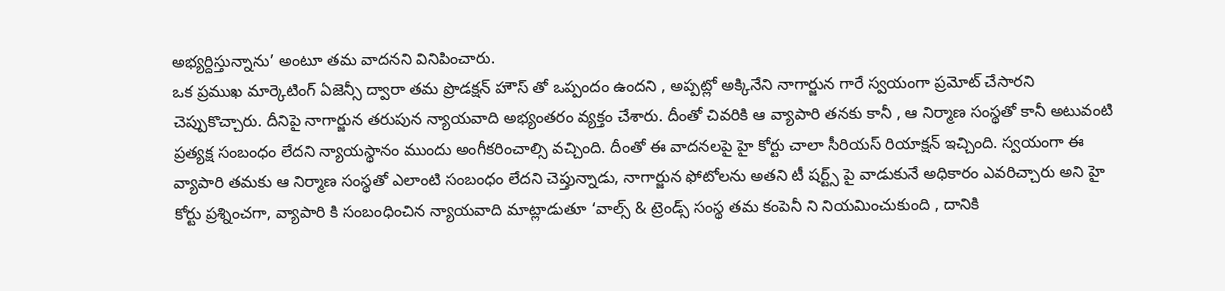అభ్యర్దిస్తున్నాను’ అంటూ తమ వాదనని వినిపించారు.
ఒక ప్రముఖ మార్కెటింగ్ ఏజెన్సీ ద్వారా తమ ప్రొడక్షన్ హౌస్ తో ఒప్పందం ఉందని , అప్పట్లో అక్కినేని నాగార్జున గారే స్వయంగా ప్రమోట్ చేసారని చెప్పుకొచ్చారు. దీనిపై నాగార్జున తరుపున న్యాయవాది అభ్యంతరం వ్యక్తం చేశారు. దీంతో చివరికి ఆ వ్యాపారి తనకు కానీ , ఆ నిర్మాణ సంస్థతో కానీ అటువంటి ప్రత్యక్ష సంబంధం లేదని న్యాయస్థానం ముందు అంగీకరించాల్సి వచ్చింది. దీంతో ఈ వాదనలపై హై కోర్టు చాలా సీరియస్ రియాక్షన్ ఇచ్చింది. స్వయంగా ఈ వ్యాపారి తమకు ఆ నిర్మాణ సంస్థతో ఎలాంటి సంబంధం లేదని చెప్తున్నాడు, నాగార్జున ఫోటోలను అతని టీ షర్ట్స్ పై వాడుకునే అధికారం ఎవరిచ్చారు అని హై కోర్టు ప్రశ్నించగా, వ్యాపారి కి సంబంధించిన న్యాయవాది మాట్లాడుతూ ‘వాల్స్ & ట్రెండ్స్ సంస్థ తమ కంపెనీ ని నియమించుకుంది , దానికి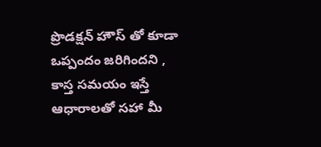ప్రొడక్షన్ హౌస్ తో కూడా ఒప్పందం జరిగిందని , కాస్త సమయం ఇస్తే ఆధారాలతో సహా మీ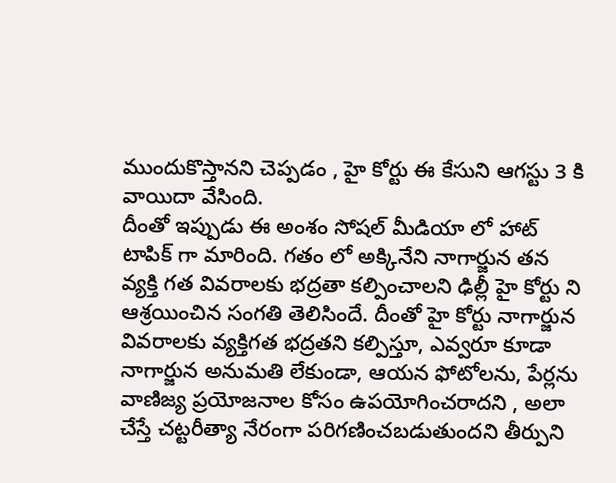ముందుకొస్తానని చెప్పడం , హై కోర్టు ఈ కేసుని ఆగస్టు 3 కి వాయిదా వేసింది.
దీంతో ఇప్పుడు ఈ అంశం సోషల్ మీడియా లో హాట్ టాపిక్ గా మారింది. గతం లో అక్కినేని నాగార్జున తన వ్యక్తి గత వివరాలకు భద్రతా కల్పించాలని ఢిల్లీ హై కోర్టు ని ఆశ్రయించిన సంగతి తెలిసిందే. దీంతో హై కోర్టు నాగార్జున వివరాలకు వ్యక్తిగత భద్రతని కల్పిస్తూ, ఎవ్వరూ కూడా నాగార్జున అనుమతి లేకుండా, ఆయన ఫోటోలను, పేర్లను వాణిజ్య ప్రయోజనాల కోసం ఉపయోగించరాదని , అలా చేస్తే చట్టరీత్యా నేరంగా పరిగణించబడుతుందని తీర్పుని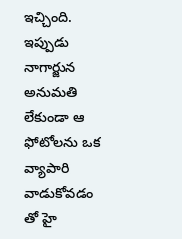ఇచ్చింది. ఇప్పుడు నాగార్జున అనుమతి లేకుండా ఆ ఫోటోలను ఒక వ్యాపారి వాడుకోవడం తో హై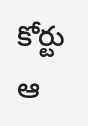కోర్టు ఆ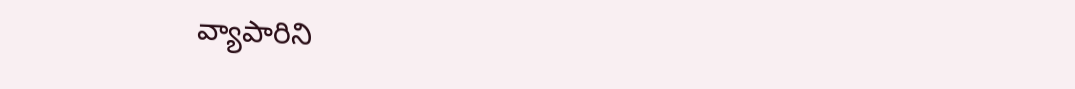వ్యాపారిని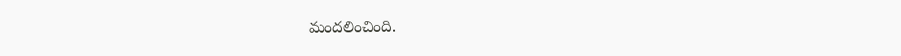మందలించింది.